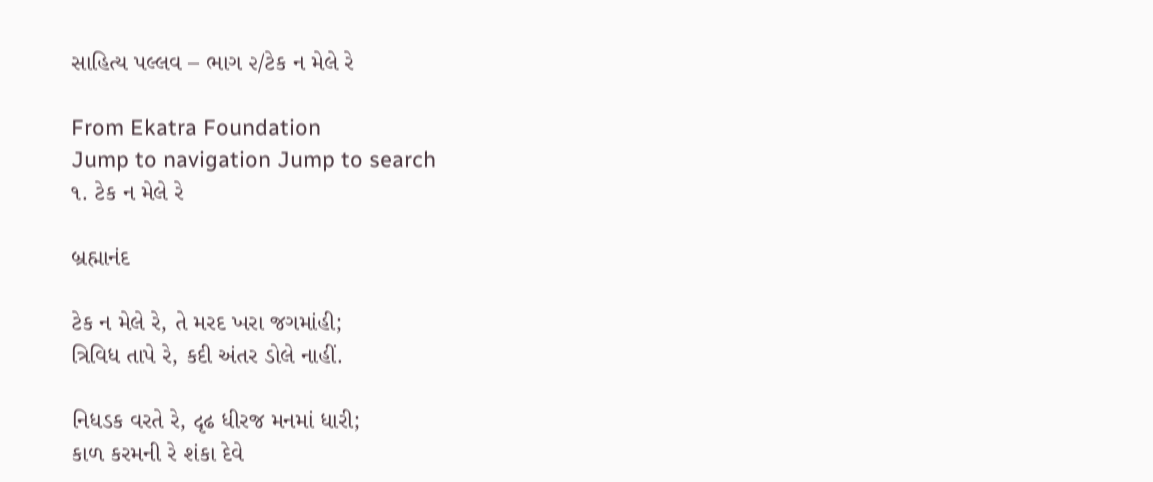સાહિત્ય પલ્લવ – ભાગ ૨/ટેક ન મેલે રે

From Ekatra Foundation
Jump to navigation Jump to search
૧. ટેક ન મેલે રે

બ્રહ્માનંદ

ટેક ન મેલે રે, તે મરદ ખરા જગમાંહી;
ત્રિવિધ તાપે રે, કદી અંતર ડોલે નાહીં.

નિધડક વરતે રે, દૃઢ ધીરજ મનમાં ધારી;
કાળ કરમની રે શંકા દેવે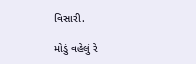વિસારી.

મોડું વહેલું રે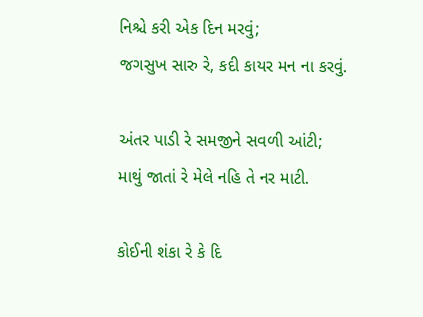નિશ્ચે કરી એક દિન મરવું;
જગસુખ સારુ રે, કદી કાયર મન ના કરવું.

અંતર પાડી રે સમજીને સવળી આંટી;
માથું જાતાં રે મેલે નહિ તે નર માટી.

કોઈની શંકા રે કે દિ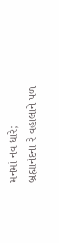મનમાં નવ ધારે;
બ્રહ્માનંદના રે વહાલાને પળ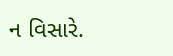ન વિસારે.